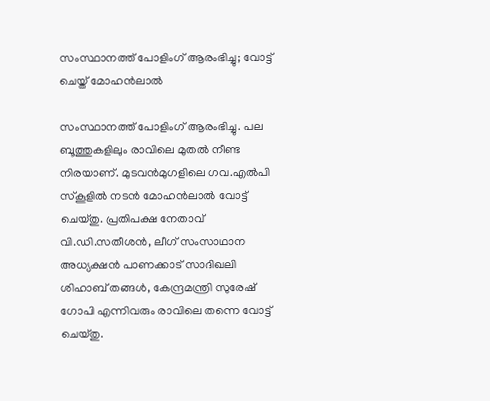സംസ്ഥാനത്ത് പോളിംഗ് ആരംഭിച്ചു; വോട്ട് ചെയ്ത് മോഹൻലാൽ

സംസ്ഥാനത്ത് പോളിംഗ് ആരംഭിച്ചു. പല ബൂത്തുകളിലും രാവിലെ മുതൽ നീണ്ട നിരയാണ്. മുടവൻമുഗളിലെ ഗവ.എൽപി സ്കൂളിൽ നടൻ മോഹൻലാൽ വോട്ട് ചെയ്തു. പ്രതിപക്ഷ നേതാവ് വി.ഡി.സതീശൻ, ലീഗ് സംസാഥാന അധ്യക്ഷൻ പാണക്കാട് സാദിഖലി ശിഹാബ് തങ്ങൾ, കേന്ദ്രമന്ത്രി സുരേഷ് ഗോപി എന്നിവരും രാവിലെ തന്നെ വോട്ട് ചെയ്തു.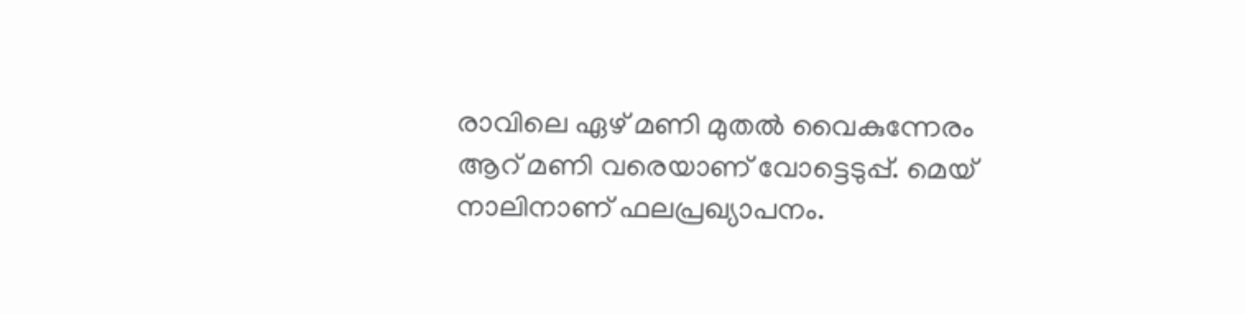രാവിലെ ഏഴ് മണി മുതൽ വൈകുന്നേരം ആറ് മണി വരെയാണ് വോട്ടെടുപ്പ്. മെയ് നാലിനാണ് ഫലപ്രഖ്യാപനം.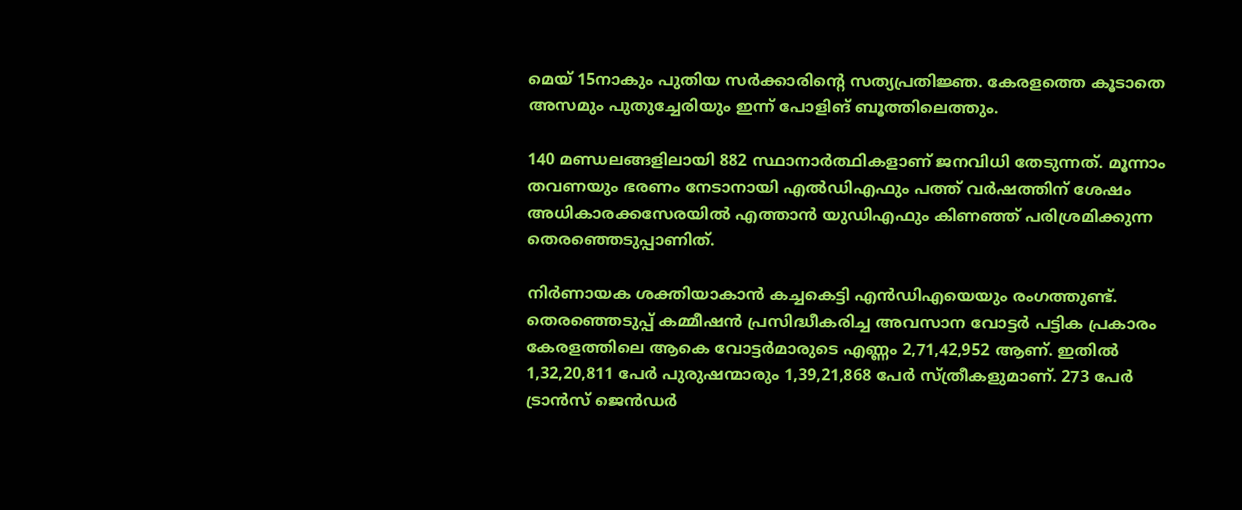മെയ് 15നാകും പുതിയ സർക്കാരിന്റെ സത്യപ്രതിജ്ഞ. കേരളത്തെ കൂടാതെ അസമും പുതുച്ചേരിയും ഇന്ന് പോളിങ് ബൂത്തിലെത്തും.

140 മണ്ഡലങ്ങളിലായി 882 സ്ഥാനാര്‍ത്ഥികളാണ് ജനവിധി തേടുന്നത്. മൂന്നാം തവണയും ഭരണം നേടാനായി എല്‍ഡിഎഫും പത്ത് വര്‍ഷത്തിന് ശേഷം അധികാരക്കസേരയില്‍ എത്താന്‍ യുഡിഎഫും കിണഞ്ഞ് പരിശ്രമിക്കുന്ന തെരഞ്ഞെടുപ്പാണിത്.

നിര്‍ണായക ശക്തിയാകാന്‍ കച്ചകെട്ടി എന്‍ഡിഎയെയും രംഗത്തുണ്ട്. തെരഞ്ഞെടുപ്പ് കമ്മീഷന്‍ പ്രസിദ്ധീകരിച്ച അവസാന വോട്ടര്‍ പട്ടിക പ്രകാരം കേരളത്തിലെ ആകെ വോട്ടര്‍മാരുടെ എണ്ണം 2,71,42,952 ആണ്. ഇതില്‍ 1,32,20,811 പേര്‍ പുരുഷന്മാരും 1,39,21,868 പേര്‍ സ്ത്രീകളുമാണ്. 273 പേര്‍ ട്രാൻസ് ജെൻഡർ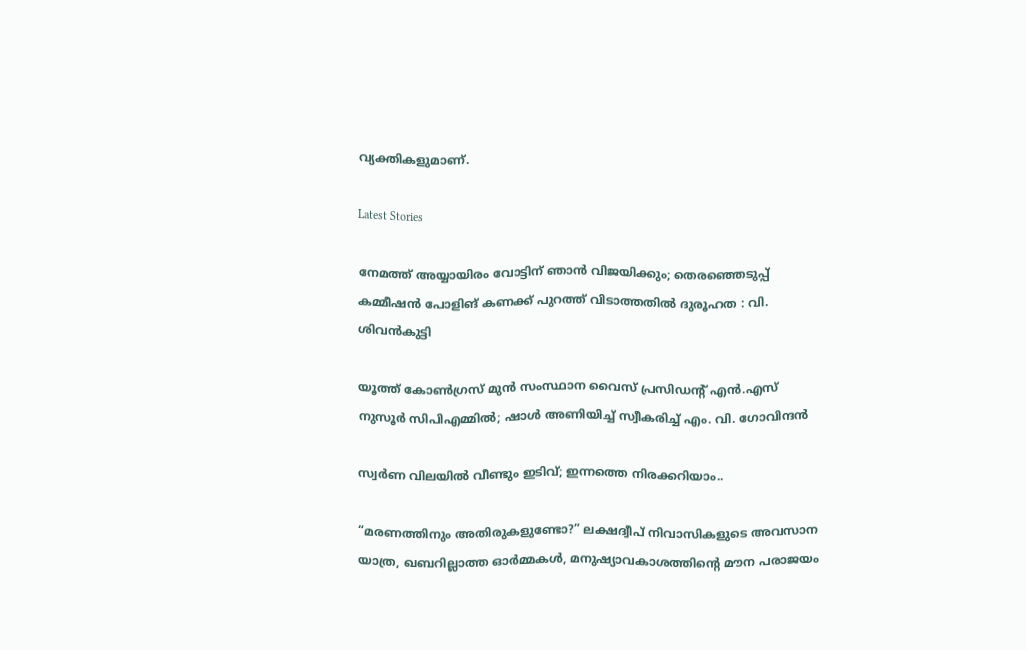വ്യക്തികളുമാണ്.

Latest Stories

നേമത്ത് അയ്യായിരം വോട്ടിന് ഞാൻ വിജയിക്കും; തെരഞ്ഞെടുപ്പ് കമ്മീഷൻ പോളിങ് കണക്ക് പുറത്ത് വിടാത്തതിൽ ദുരൂഹത : വി. ശിവൻകുട്ടി

യൂത്ത് കോൺഗ്രസ് മുൻ സംസ്ഥാന വൈസ് പ്രസിഡൻ്റ് എൻ.എസ് നുസൂർ സിപിഎമ്മിൽ; ഷാൾ അണിയിച്ച് സ്വീകരിച്ച് എം. വി. ഗോവിന്ദൻ

സ്വർണ വിലയിൽ വീണ്ടും ഇടിവ്; ഇന്നത്തെ നിരക്കറിയാം..

“മരണത്തിനും അതിരുകളുണ്ടോ?” ലക്ഷദ്വീപ് നിവാസികളുടെ അവസാന യാത്ര, ഖബറില്ലാത്ത ഓർമ്മകൾ, മനുഷ്യാവകാശത്തിന്റെ മൗന പരാജയം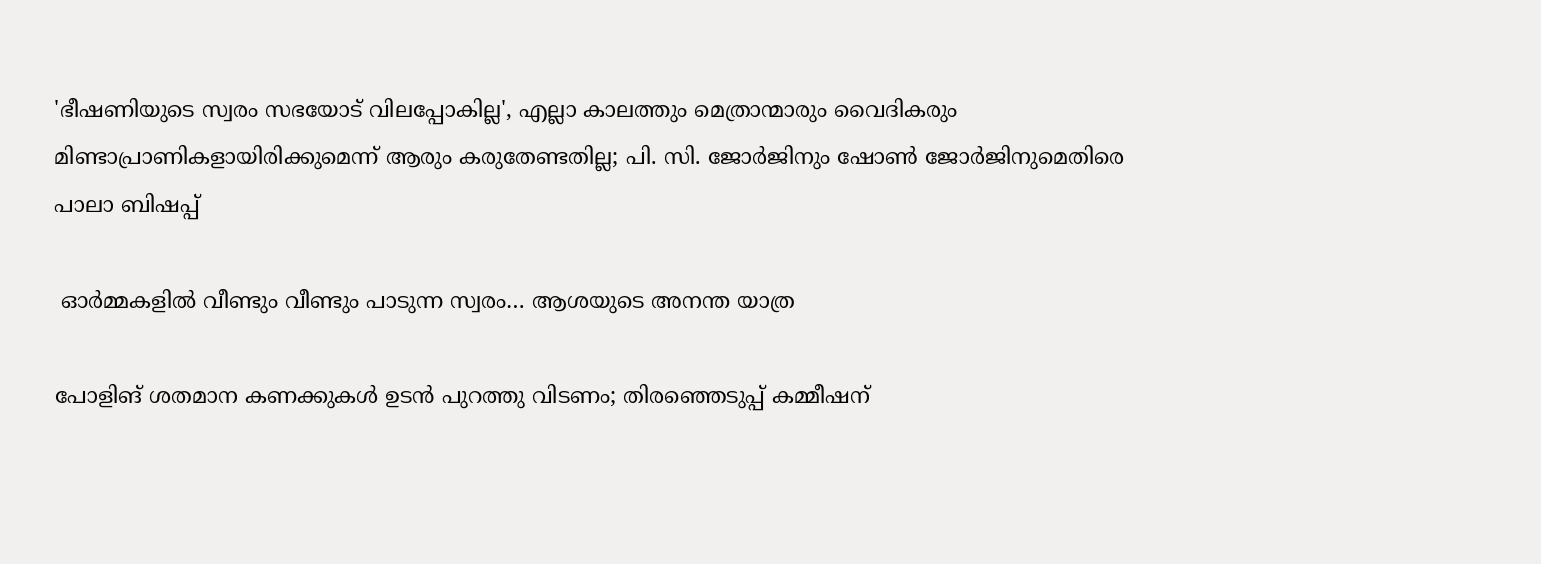'ഭീഷണിയുടെ സ്വരം സഭയോട് വിലപ്പോകില്ല', എല്ലാ കാലത്തും മെത്രാന്മാരും വൈദികരും മിണ്ടാപ്രാണികളായിരിക്കുമെന്ന് ആരും കരുതേണ്ടതില്ല; പി. സി. ജോർജിനും ഷോൺ ജോർജിനുമെതിരെ പാലാ ബിഷപ്പ്

 ഓർമ്മകളിൽ വീണ്ടും വീണ്ടും പാടുന്ന സ്വരം… ആശയുടെ അനന്ത യാത്ര

പോളിങ് ശതമാന കണക്കുകൾ ഉടൻ പുറത്തു വിടണം; തിരഞ്ഞെടുപ്പ് കമ്മീഷന്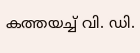കത്തയച്ച് വി. ഡി.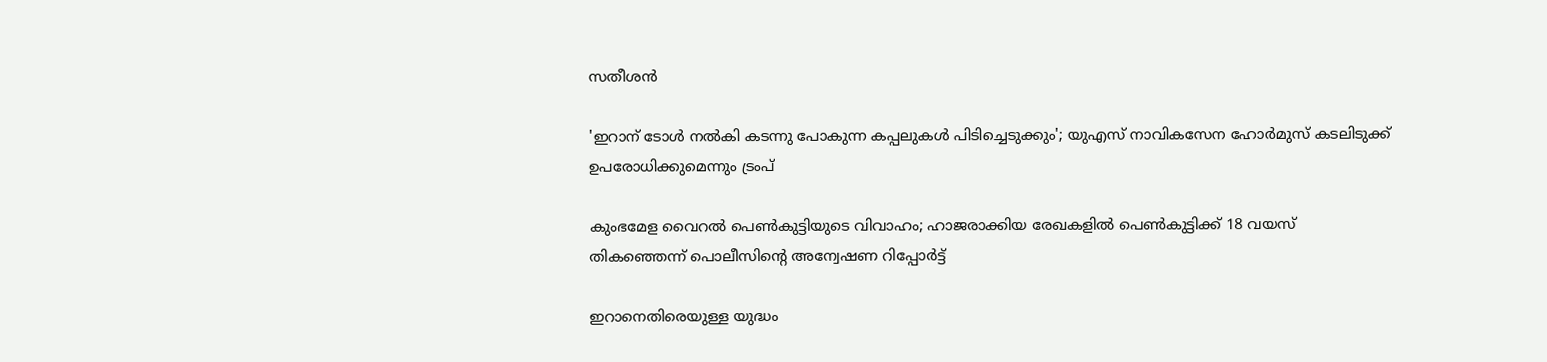സതീശൻ

'ഇറാന് ടോൾ നൽകി കടന്നു പോകുന്ന കപ്പലുകൾ പിടിച്ചെടുക്കും'; യുഎസ് നാവികസേന ഹോർമുസ് കടലിടുക്ക് ഉപരോധിക്കുമെന്നും ട്രംപ്

കുംഭമേള വൈറൽ പെൺകുട്ടിയുടെ വിവാഹം; ഹാജരാക്കിയ രേഖകളിൽ പെൺകുട്ടിക്ക് 18 വയസ് തികഞ്ഞെന്ന് പൊലീസിന്റെ അന്വേഷണ റിപ്പോർട്ട്

ഇറാനെതിരെയുള്ള യുദ്ധം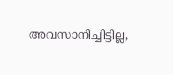അവസാനിച്ചിട്ടില്ല,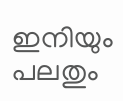ഇനിയും പലതും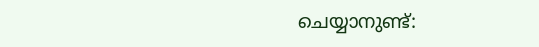ചെയ്യാനുണ്ട്: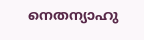നെതന്യാഹു